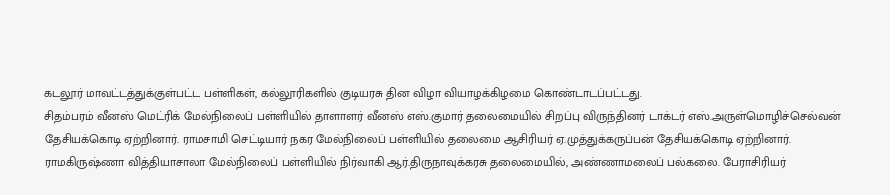கடலூர் மாவட்டத்துக்குள்பட்ட பள்ளிகள், கல்லூரிகளில் குடியரசு தின விழா வியாழக்கிழமை கொண்டாடப்பட்டது.
சிதம்பரம் வீனஸ் மெட்ரிக் மேல்நிலைப் பள்ளியில் தாளாளர் வீனஸ் எஸ்.குமார் தலைமையில் சிறப்பு விருந்தினர் டாக்டர் எஸ்.அருள்மொழிச்செல்வன் தேசியக்கொடி ஏற்றினார். ராமசாமி செட்டியார் நகர மேல்நிலைப் பள்ளியில் தலைமை ஆசிரியர் ஏ.முத்துக்கருப்பன் தேசியக்கொடி ஏற்றினார். ராமகிருஷ்ணா வித்தியாசாலா மேல்நிலைப் பள்ளியில் நிர்வாகி ஆர்.திருநாவுக்கரசு தலைமையில், அண்ணாமலைப் பல்கலை. பேராசிரியர்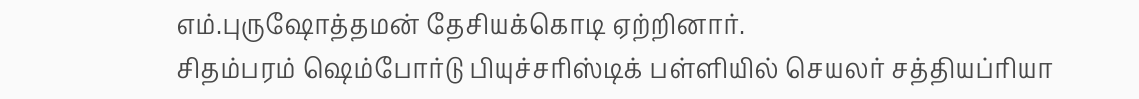எம்.புருஷோத்தமன் தேசியக்கொடி ஏற்றினார்.
சிதம்பரம் ஷெம்போர்டு பியுச்சரிஸ்டிக் பள்ளியில் செயலர் சத்தியப்ரியா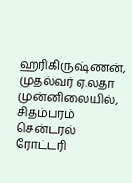ஹரிகிருஷ்ணன், முதல்வர் ஏ.லதா முன்னிலையில், சிதம்பரம் சென்டரல் ரோட்டரி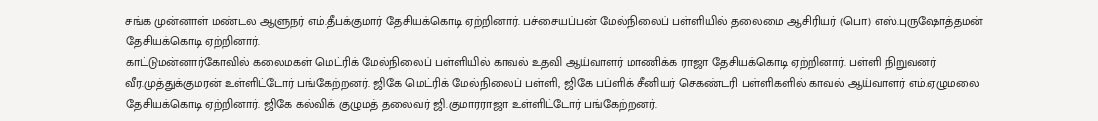சங்க முன்னாள் மண்டல ஆளுநர் எம்.தீபக்குமார் தேசியக்கொடி ஏற்றினார். பச்சையப்பன் மேல்நிலைப் பள்ளியில் தலைமை ஆசிரியர் (பொ) எஸ்.புருஷோத்தமன் தேசியக்கொடி ஏற்றினார்.
காட்டுமன்னார்கோவில் கலைமகள் மெட்ரிக் மேல்நிலைப் பள்ளியில் காவல் உதவி ஆய்வாளர் மாணிக்க ராஜா தேசியக்கொடி ஏற்றினார். பள்ளி நிறுவனர் வீர.முத்துக்குமரன் உள்ளிட்டோர் பங்கேற்றனர். ஜிகே மெட்ரிக் மேல்நிலைப் பள்ளி, ஜிகே பப்ளிக் சீனியர் செகண்டரி பள்ளிகளில் காவல் ஆய்வாளர் எம்.ஏழுமலை தேசியக்கொடி ஏற்றினார். ஜிகே கல்விக் குழுமத் தலைவர் ஜி.குமாரராஜா உள்ளிட்டோர் பங்கேற்றனர்.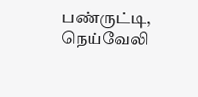பண்ருட்டி, நெய்வேலி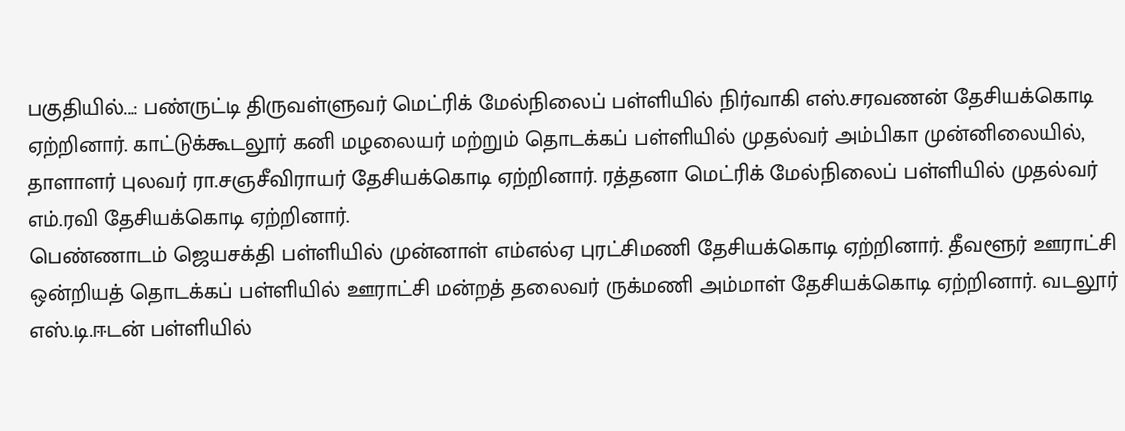பகுதியில்...: பண்ருட்டி திருவள்ளுவர் மெட்ரிக் மேல்நிலைப் பள்ளியில் நிர்வாகி எஸ்.சரவணன் தேசியக்கொடி ஏற்றினார். காட்டுக்கூடலூர் கனி மழலையர் மற்றும் தொடக்கப் பள்ளியில் முதல்வர் அம்பிகா முன்னிலையில், தாளாளர் புலவர் ரா.சஞசீவிராயர் தேசியக்கொடி ஏற்றினார். ரத்தனா மெட்ரிக் மேல்நிலைப் பள்ளியில் முதல்வர் எம்.ரவி தேசியக்கொடி ஏற்றினார்.
பெண்ணாடம் ஜெயசக்தி பள்ளியில் முன்னாள் எம்எல்ஏ புரட்சிமணி தேசியக்கொடி ஏற்றினார். தீவளூர் ஊராட்சி ஒன்றியத் தொடக்கப் பள்ளியில் ஊராட்சி மன்றத் தலைவர் ருக்மணி அம்மாள் தேசியக்கொடி ஏற்றினார். வடலூர் எஸ்.டி.ஈடன் பள்ளியில்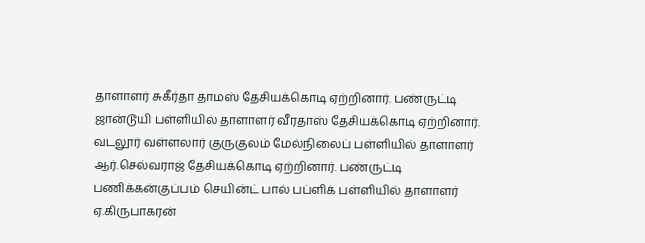தாளாளர் சுகீர்தா தாமஸ் தேசியக்கொடி ஏற்றினார். பண்ருட்டி ஜான்டூயி பள்ளியில் தாளாளர் வீரதாஸ் தேசியக்கொடி ஏற்றினார். வடலூர் வள்ளலார் குருகுலம் மேல்நிலைப் பள்ளியில் தாளாளர் ஆர்.செல்வராஜ் தேசியக்கொடி ஏற்றினார். பண்ருட்டி பணிக்கன்குப்பம் செயின்ட் பால் பப்ளிக் பள்ளியில் தாளாளர் ஏ.கிருபாகரன்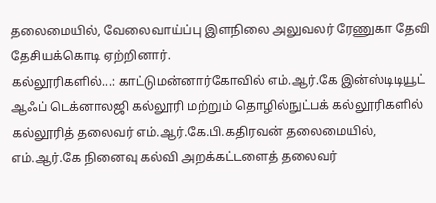தலைமையில், வேலைவாய்ப்பு இளநிலை அலுவலர் ரேணுகா தேவி தேசியக்கொடி ஏற்றினார்.
கல்லூரிகளில்...: காட்டுமன்னார்கோவில் எம்.ஆர்.கே இன்ஸ்டிடியூட் ஆஃப் டெக்னாலஜி கல்லூரி மற்றும் தொழில்நுட்பக் கல்லூரிகளில் கல்லூரித் தலைவர் எம்.ஆர்.கே.பி.கதிரவன் தலைமையில், எம்.ஆர்.கே நினைவு கல்வி அறக்கட்டளைத் தலைவர்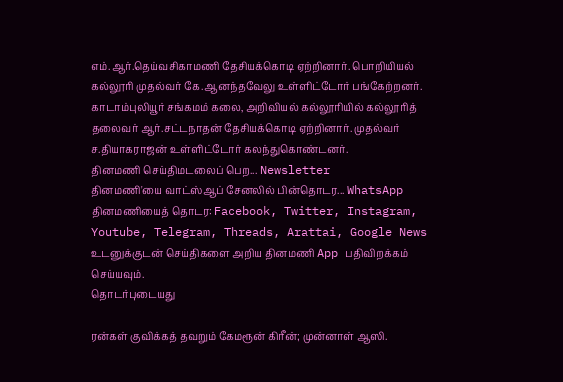எம்.ஆர்.தெய்வசிகாமணி தேசியக்கொடி ஏற்றினார். பொறியியல் கல்லூரி முதல்வர் கே.ஆனந்தவேலு உள்ளிட்டோர் பங்கேற்றனர்.
காடாம்புலியூர் சங்கமம் கலை, அறிவியல் கல்லூரியில் கல்லூரித் தலைவர் ஆர்.சட்டநாதன் தேசியக்கொடி ஏற்றினார். முதல்வர் ச.தியாகராஜன் உள்ளிட்டோர் கலந்துகொண்டனர்.
தினமணி செய்திமடலைப் பெற... Newsletter
தினமணி'யை வாட்ஸ்ஆப் சேனலில் பின்தொடர... WhatsApp
தினமணியைத் தொடர: Facebook, Twitter, Instagram, Youtube, Telegram, Threads, Arattai, Google News
உடனுக்குடன் செய்திகளை அறிய தினமணி App பதிவிறக்கம் செய்யவும்.
தொடர்புடையது

ரன்கள் குவிக்கத் தவறும் கேமரூன் கிரீன்; முன்னாள் ஆஸி.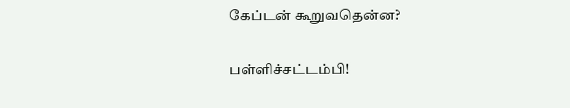கேப்டன் கூறுவதென்ன?

பள்ளிச்சட்டம்பி!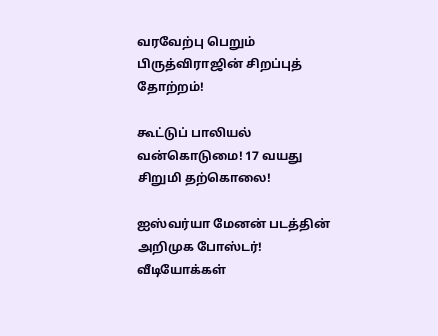வரவேற்பு பெறும் பிருத்விராஜின் சிறப்புத் தோற்றம்!

கூட்டுப் பாலியல் வன்கொடுமை! 17 வயது சிறுமி தற்கொலை!

ஐஸ்வர்யா மேனன் படத்தின் அறிமுக போஸ்டர்!
வீடியோக்கள்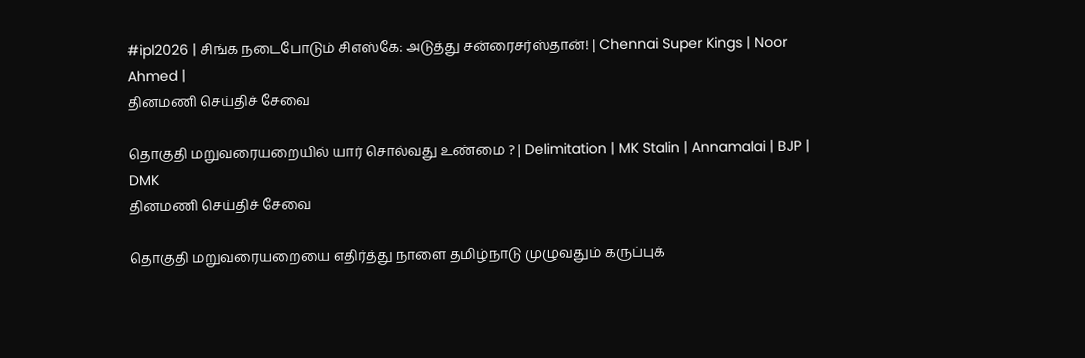#ipl2026 | சிங்க நடைபோடும் சிஎஸ்கே: அடுத்து சன்ரைசர்ஸ்தான்! | Chennai Super Kings | Noor Ahmed |
தினமணி செய்திச் சேவை

தொகுதி மறுவரையறையில் யார் சொல்வது உண்மை ? | Delimitation | MK Stalin | Annamalai | BJP | DMK
தினமணி செய்திச் சேவை

தொகுதி மறுவரையறையை எதிர்த்து நாளை தமிழ்நாடு முழுவதும் கருப்புக்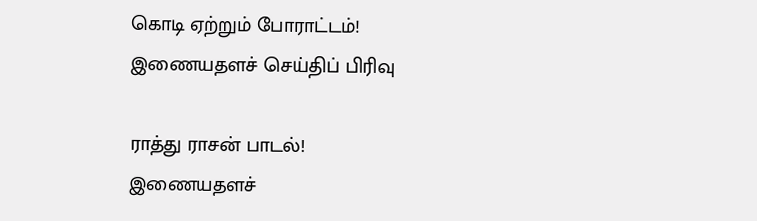கொடி ஏற்றும் போராட்டம்!
இணையதளச் செய்திப் பிரிவு

ராத்து ராசன் பாடல்!
இணையதளச்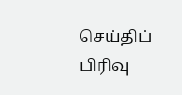செய்திப் பிரிவு